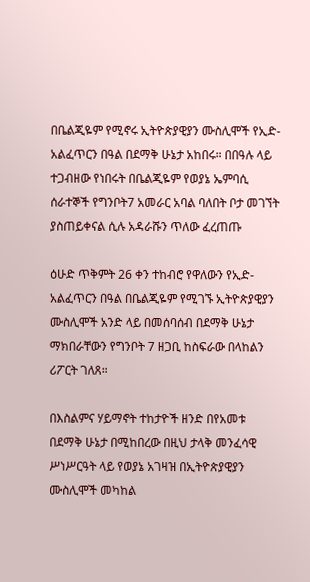በቤልጂዬም የሚኖሩ ኢትዮጵያዊያን ሙስሊሞች የኢድ-አልፈጥርን በዓል በደማቅ ሁኔታ አከበሩ። በበዓሉ ላይ ተጋብዘው የነበሩት በቤልጂዬም የወያኔ ኤምባሲ ሰራተኞች የግንቦት7 አመራር አባል ባለበት ቦታ መገኘት ያስጠይቀናል ሲሉ አዳራሹን ጥለው ፈረጠጡ

ዕሁድ ጥቅምት 26 ቀን ተከብሮ የዋለውን የኢድ-አልፈጥርን በዓል በቤልጂዬም የሚገኙ ኢትዮጵያዊያን ሙስሊሞች አንድ ላይ በመሰባሰብ በደማቅ ሁኔታ ማክበራቸውን የግንቦት 7 ዘጋቢ ከስፍራው በላከልን ሪፖርት ገለጸ።

በእስልምና ሃይማኖት ተከታዮች ዘንድ በየአመቱ በደማቅ ሁኔታ በሚከበረው በዚህ ታላቅ መንፈሳዊ ሥነሥርዓት ላይ የወያኔ አገዛዝ በኢትዮጵያዊያን ሙስሊሞች መካከል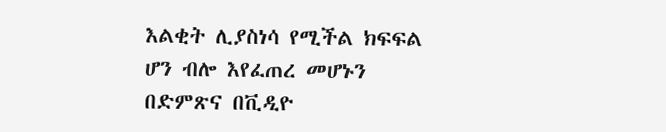እልቂት ሊያስነሳ የሚችል ክፍፍል ሆን ብሎ እየፈጠረ መሆኑን በድምጽና በቪዲዮ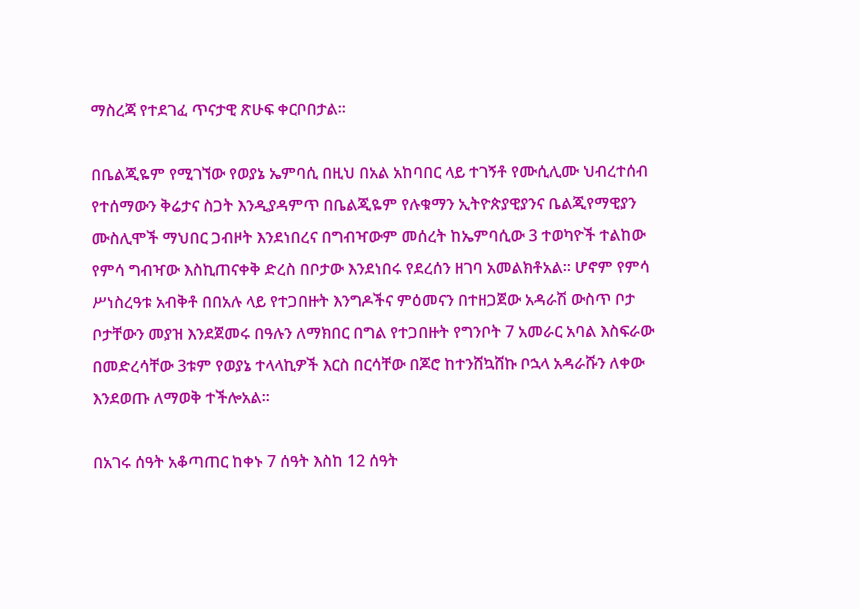ማስረጃ የተደገፈ ጥናታዊ ጽሁፍ ቀርቦበታል።

በቤልጂዬም የሚገኘው የወያኔ ኤምባሲ በዚህ በአል አከባበር ላይ ተገኝቶ የሙሲሊሙ ህብረተሰብ የተሰማውን ቅሬታና ስጋት እንዲያዳምጥ በቤልጂዬም የሉቁማን ኢትዮጵያዊያንና ቤልጂየማዊያን ሙስሊሞች ማህበር ጋብዞት እንደነበረና በግብዣውም መሰረት ከኤምባሲው 3 ተወካዮች ተልከው የምሳ ግብዣው እስኪጠናቀቅ ድረስ በቦታው እንደነበሩ የደረሰን ዘገባ አመልክቶአል። ሆኖም የምሳ ሥነስረዓቱ አብቅቶ በበአሉ ላይ የተጋበዙት እንግዶችና ምዕመናን በተዘጋጀው አዳራሽ ውስጥ ቦታ ቦታቸውን መያዝ እንደጀመሩ በዓሉን ለማክበር በግል የተጋበዙት የግንቦት 7 አመራር አባል እስፍራው በመድረሳቸው 3ቱም የወያኔ ተላላኪዎች እርስ በርሳቸው በጆሮ ከተንሸኳሸኩ ቦኋላ አዳራሹን ለቀው እንደወጡ ለማወቅ ተችሎአል።

በአገሩ ሰዓት አቆጣጠር ከቀኑ 7 ሰዓት እስከ 12 ሰዓት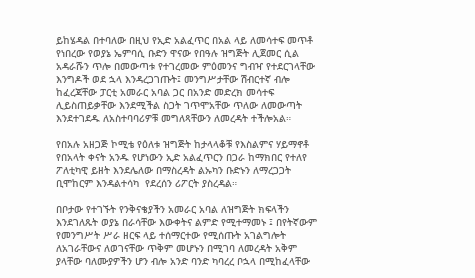ይከሄዳል በተባለው በዚህ የኢድ አልፈጥር በአል ላይ ለመሳተፍ መጥቶ የነበረው የወያኔ ኤምባሲ ቡድን ዋናው የበዓሉ ዝግጅት ሊጀመር ሲል አዳራሹን ጥሎ በመውጣቱ የተገረመው ምዕመንና ግብዣ የተደርገላቸው እንግዶች ወደ ኋላ እንዳረጋገጡት፤ መንግሥታቸው ሽብርተኛ ብሎ ከፈረጃቸው ፓርቲ አመራር አባል ጋር በአንድ መድረክ መሳተፍ ሊይስጠይቃቸው እንደሚችል ስጋት ገጥሞአቸው ጥለው ለመውጣት እንደተገደዱ ለአስተባባሪዎቹ መግለጻቸውን ለመረዳት ተችሎአል።

የበአሉ አዘጋጅ ኮሚቴ የዕለቱ ዝግጅት ከታላላቆቹ የእስልምና ሃይማኖቶ የበአላት ቀናት አንዱ የሆነውን ኢድ አልፈጥርን በጋራ ከማክበር የተለየ ፖለቲካዊ ይዘት እንደሌለው በማስረዳት ልኡካን ቡድኑን ለማረጋጋት ቢሞከርም እንዳልተሳካ  የደረሰን ሪፖርት ያስረዳል።

በቦታው የተገኙት የንቅናቄያችን አመራር አባል ለዝግጅት ክፍላችን እንደገለጹት ወያኔ በራሳቸው እውቀትና ልምድ የሚተማመኑ ፤ በየትኛውም የመንግሥት ሥራ ዘርፍ ላይ ተሰማርተው የሚሰጡት አገልግሎት ለአገራቸውና ለወገናቸው ጥቅም መሆኑን በሚገባ ለመረዳት አቅም ያላቸው ባለሙያዎችን ሆን ብሎ አንድ ባንድ ካባረረ ቦኋላ በሚከፈላቸው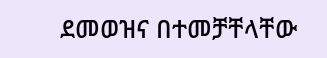ደመወዝና በተመቻቸላቸው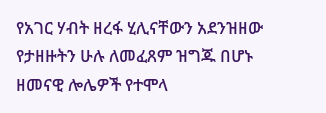የአገር ሃብት ዘረፋ ሂሊናቸውን አደንዝዘው የታዘዙትን ሁሉ ለመፈጸም ዝግጁ በሆኑ ዘመናዊ ሎሌዎች የተሞላ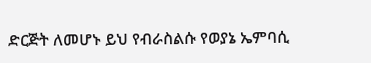ድርጅት ለመሆኑ ይህ የብራስልሱ የወያኔ ኤምባሲ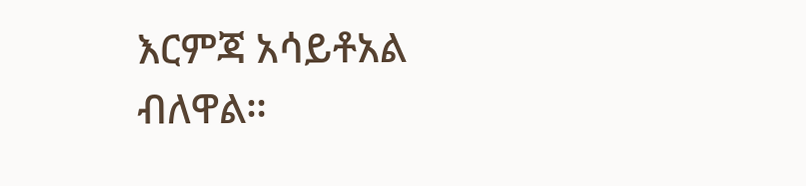እርምጃ አሳይቶአል ብለዋል።